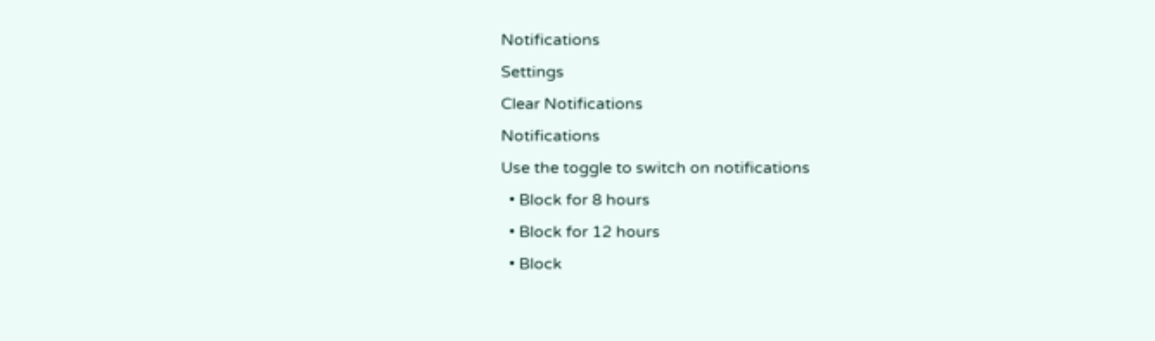Notifications
Settings
Clear Notifications
Notifications
Use the toggle to switch on notifications
  • Block for 8 hours
  • Block for 12 hours
  • Block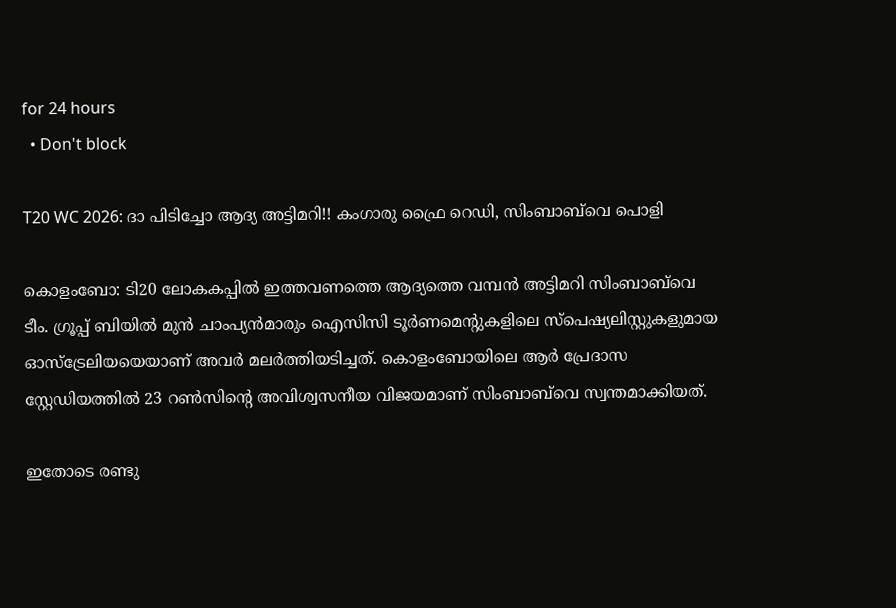for 24 hours
  • Don't block

T20 WC 2026: ദാ പിടിച്ചോ ആദ്യ അട്ടിമറി!! കംഗാരു ഫ്രൈ റെഡി, സിംബാബ്‌വെ പൊളി

കൊളംബോ: ടി20 ലോകകപ്പില്‍ ഇത്തവണത്തെ ആദ്യത്തെ വമ്പന്‍ അട്ടിമറി സിംബാബ്‌വെ ടീം. ഗ്രൂപ്പ് ബിയില്‍ മുന്‍ ചാംപ്യന്‍മാരും ഐസിസി ടൂര്‍ണമെന്റുകളിലെ സ്‌പെഷ്യലിസ്റ്റുകളുമായ ഓസ്‌ട്രേലിയയെയാണ് അവര്‍ മലര്‍ത്തിയടിച്ചത്. കൊളംബോയിലെ ആര്‍ പ്രേദാസ സ്റ്റേഡിയത്തില്‍ 23 റണ്‍സിന്റെ അവിശ്വസനീയ വിജയമാണ് സിംബാബ്‌വെ സ്വന്തമാക്കിയത്.

ഇതോടെ രണ്ടു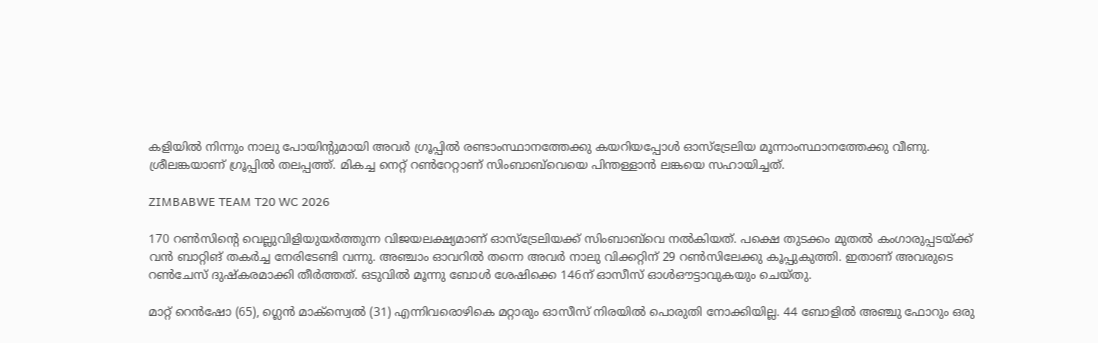കളിയില്‍ നിന്നും നാലു പോയിന്റുമായി അവര്‍ ഗ്രൂപ്പില്‍ രണ്ടാംസ്ഥാനത്തേക്കു കയറിയപ്പോള്‍ ഓസ്‌ട്രേലിയ മൂന്നാംസ്ഥാനത്തേക്കു വീണു. ശ്രീലങ്കയാണ് ഗ്രൂപ്പില്‍ തലപ്പത്ത്. മികച്ച നെറ്റ് റണ്‍റേറ്റാണ് സിംബാബ്‌വെയെ പിന്തള്ളാന്‍ ലങ്കയെ സഹായിച്ചത്.

ZIMBABWE TEAM T20 WC 2026

170 റണ്‍സിന്റെ വെല്ലുവിളിയുയര്‍ത്തുന്ന വിജയലക്ഷ്യമാണ് ഓസ്‌ട്രേലിയക്ക് സിംബാബ്‌വെ നല്‍കിയത്. പക്ഷെ തുടക്കം മുതല്‍ കംഗാരുപ്പടയ്ക്ക് വന്‍ ബാറ്റിങ് തകര്‍ച്ച നേരിടേണ്ടി വന്നു. അഞ്ചാം ഓവറില്‍ തന്നെ അവര്‍ നാലു വിക്കറ്റിന് 29 റണ്‍സിലേക്കു കൂപ്പുകുത്തി. ഇതാണ് അവരുടെ റണ്‍ചേസ് ദുഷ്‌കരമാക്കി തീര്‍ത്തത്. ഒടുവില്‍ മൂന്നു ബോള്‍ ശേഷിക്കെ 146ന് ഓസീസ് ഓള്‍ഔട്ടാവുകയും ചെയ്തു.

മാറ്റ് റെന്‍ഷോ (65), ഗ്ലെന്‍ മാക്‌സ്വെല്‍ (31) എന്നിവരൊഴികെ മറ്റാരും ഓസീസ് നിരയില്‍ പൊരുതി നോക്കിയില്ല. 44 ബോളില്‍ അഞ്ചു ഫോറും ഒരു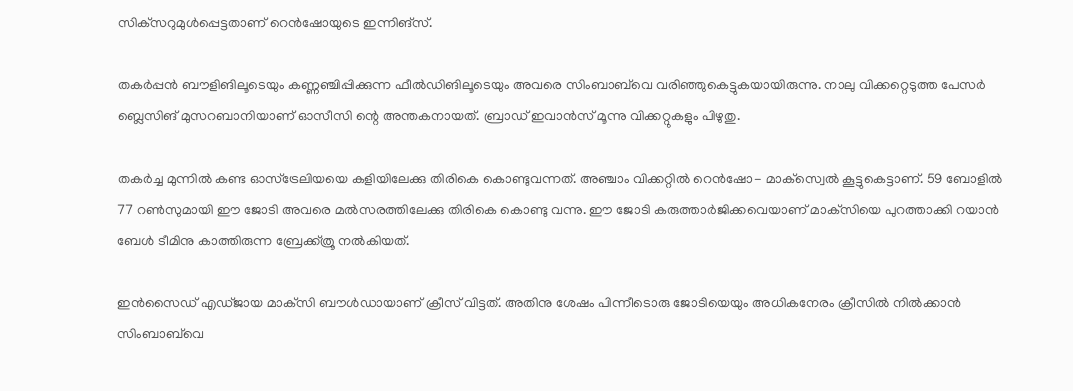സിക്‌സറുമുള്‍പ്പെട്ടതാണ് റെന്‍ഷോയുടെ ഇന്നിങ്‌സ്.

തകര്‍പ്പന്‍ ബൗളിങിലൂടെയും കണ്ണഞ്ചിപ്പിക്കുന്ന ഫീല്‍ഡിങിലൂടെയും അവരെ സിംബാബ്‌വെ വരിഞ്ഞുകെട്ടുകയായിരുന്നു. നാലു വിക്കറ്റെടുത്ത പേസര്‍ ബ്ലെസിങ് മുസറബാനിയാണ് ഓസീസി ന്റെ അന്തകനായത്. ബ്രാഡ് ഇവാന്‍സ് മൂന്നു വിക്കറ്റുകളും പിഴുതു.

തകര്‍ച്ച മുന്നില്‍ കണ്ട ഓസ്‌ട്രേലിയയെ കളിയിലേക്കു തിരികെ കൊണ്ടുവന്നത്. അഞ്ചാം വിക്കറ്റില്‍ റെന്‍ഷോ- മാക്‌സ്വെല്‍ കൂട്ടുകെട്ടാണ്. 59 ബോളില്‍ 77 റണ്‍സുമായി ഈ ജോടി അവരെ മല്‍സരത്തിലേക്കു തിരികെ കൊണ്ടു വന്നു. ഈ ജോടി കരുത്താര്‍ജിക്കവെയാണ് മാക്‌സിയെ പുറത്താക്കി റയാന്‍ ബേള്‍ ടീമിനു കാത്തിരുന്ന ബ്രേക്ക്ത്രൂ നല്‍കിയത്.

ഇന്‍സൈഡ് എഡ്ജായ മാക്‌സി ബൗള്‍ഡായാണ് ക്രീസ് വിട്ടത്. അതിനു ശേഷം പിന്നീടൊരു ജോടിയെയും അധികനേരം ക്രീസില്‍ നില്‍ക്കാന്‍ സിംബാബ്‌വെ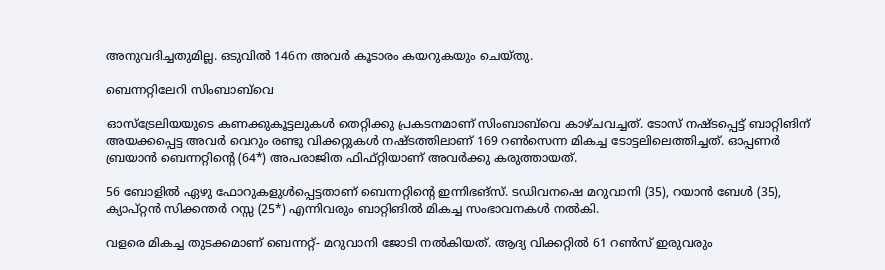അനുവദിച്ചതുമില്ല. ഒടുവില്‍ 146ന അവര്‍ കൂടാരം കയറുകയും ചെയ്തു.

ബെന്നറ്റിലേറി സിംബാബ്‌വെ

ഓസ്ട്രേലിയയുടെ കണക്കുകൂട്ടലുകള്‍ തെറ്റിക്കു പ്രകടനമാണ് സിംബാബ്‌വെ കാഴ്ചവച്ചത്. ടോസ് നഷ്ടപ്പെട്ട് ബാറ്റിങിന് അയക്കപ്പെട്ട അവര്‍ വെറും രണ്ടു വിക്കറ്റുകള്‍ നഷ്ടത്തിലാണ് 169 റണ്‍സെന്ന മികച്ച ടോട്ടലിലെത്തിച്ചത്. ഓപ്പണര്‍ ബ്രയാന്‍ ബെന്നറ്റിന്റെ (64*) അപരാജിത ഫിഫ്റ്റിയാണ് അവര്‍ക്കു കരുത്തായത്.

56 ബോളില്‍ ഏഴു ഫോറുകളുള്‍പ്പെട്ടതാണ് ബെന്നറ്റിന്റെ ഇന്നിഭങ്‌സ്. ടഡിവനഷെ മറുവാനി (35), റയാന്‍ ബേള്‍ (35), ക്യാപ്റ്റന്‍ സിക്കന്തര്‍ റസ്സ (25*) എന്നിവരും ബാറ്റിങില്‍ മികച്ച സംഭാവനകള്‍ നല്‍കി.

വളരെ മികച്ച തുടക്കമാണ് ബെന്നറ്റ്- മറുവാനി ജോടി നല്‍കിയത്. ആദ്യ വിക്കറ്റില്‍ 61 റണ്‍സ് ഇരുവരും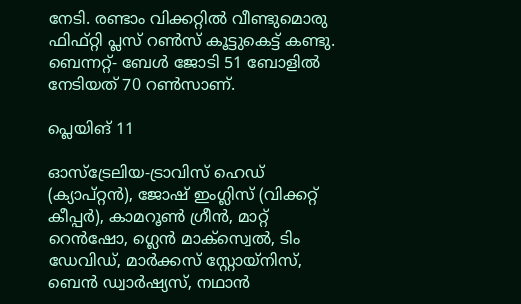നേടി. രണ്ടാം വിക്കറ്റില്‍ വീണ്ടുമൊരു ഫിഫ്റ്റി പ്ലസ് റണ്‍സ് കൂട്ടുകെട്ട് കണ്ടു. ബെന്നറ്റ്- ബേള്‍ ജോടി 51 ബോളില്‍ നേടിയത് 70 റണ്‍സാണ്.

പ്ലെയിങ് 11

ഓസ്‌ട്രേലിയ-ട്രാവിസ് ഹെഡ് (ക്യാപ്റ്റന്‍), ജോഷ് ഇംഗ്ലിസ് (വിക്കറ്റ് കീപ്പര്‍), കാമറൂണ്‍ ഗ്രീന്‍, മാറ്റ് റെന്‍ഷോ, ഗ്ലെന്‍ മാക്‌സ്വെല്‍, ടിം ഡേവിഡ്, മാര്‍ക്കസ് സ്റ്റോയ്‌നിസ്, ബെന്‍ ഡ്വാര്‍ഷ്യസ്, നഥാന്‍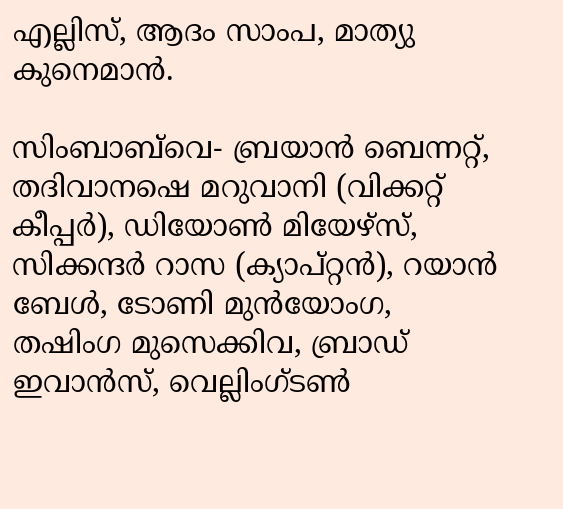എല്ലിസ്, ആദം സാംപ, മാത്യു കുനെമാന്‍.

സിംബാബ്‌വെ- ബ്രയാന്‍ ബെന്നറ്റ്, തദിവാനഷെ മറുവാനി (വിക്കറ്റ് കീപ്പര്‍), ഡിയോണ്‍ മിയേഴ്സ്, സിക്കന്ദര്‍ റാസ (ക്യാപ്റ്റന്‍), റയാന്‍ ബേള്‍, ടോണി മുന്‍യോംഗ, തഷിംഗ മുസെക്കിവ, ബ്രാഡ് ഇവാന്‍സ്, വെല്ലിംഗ്ടണ്‍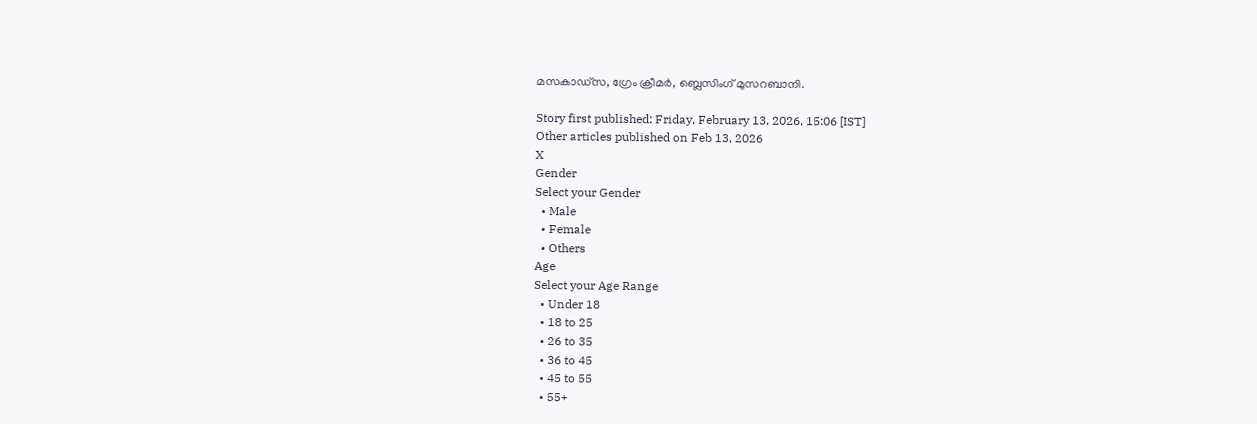മസകാഡ്സ, ഗ്രേം ക്രീമര്‍, ബ്ലെസിംഗ് മുസറബാനി.

Story first published: Friday, February 13, 2026, 15:06 [IST]
Other articles published on Feb 13, 2026
X
Gender
Select your Gender
  • Male
  • Female
  • Others
Age
Select your Age Range
  • Under 18
  • 18 to 25
  • 26 to 35
  • 36 to 45
  • 45 to 55
  • 55+